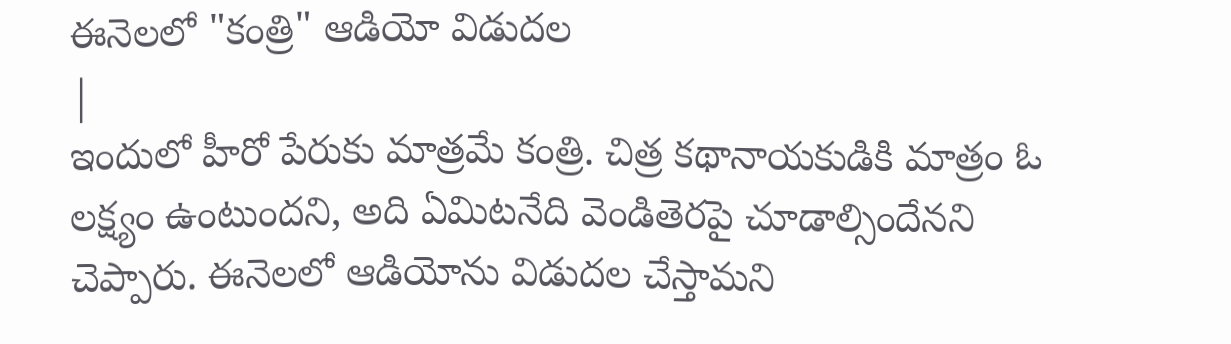ఈనెలలో "కంత్రి" ఆడియో విడుదల
|
ఇందులో హీరో పేరుకు మాత్రమే కంత్రి. చిత్ర కథానాయకుడికి మాత్రం ఓ లక్ష్యం ఉంటుందని, అది ఏమిటనేది వెండితెరపై చూడాల్సిందేనని చెప్పారు. ఈనెలలో ఆడియోను విడుదల చేస్తామని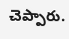చెప్పారు.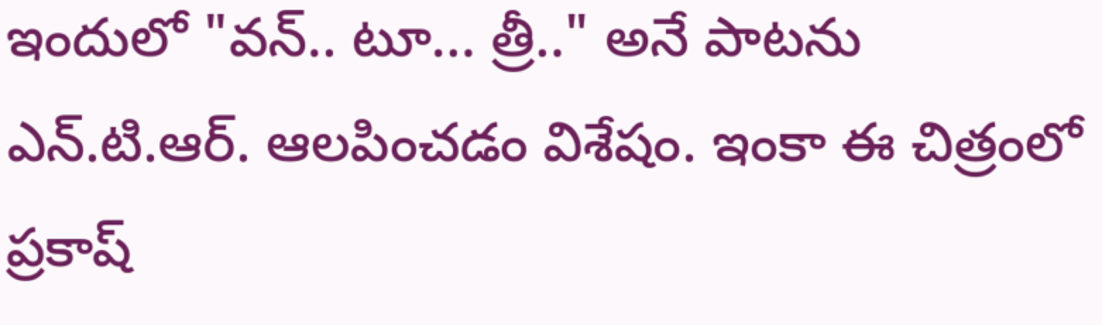ఇందులో "వన్.. టూ... త్రీ.." అనే పాటను ఎన్.టి.ఆర్. ఆలపించడం విశేషం. ఇంకా ఈ చిత్రంలో ప్రకాష్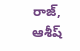రాజ్, ఆశీష్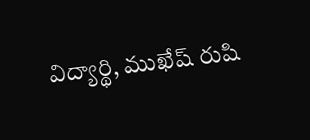విద్యార్థి, ముఖేష్ రుషి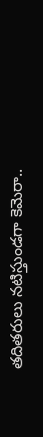తదితరులు నటిస్తుండగా కెమెరా..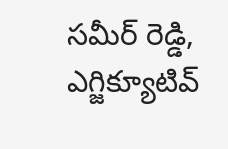సమీర్ రెడ్డి, ఎగ్జిక్యూటివ్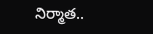నిర్మాత..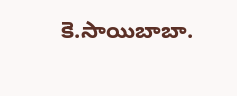కె.సాయిబాబా.